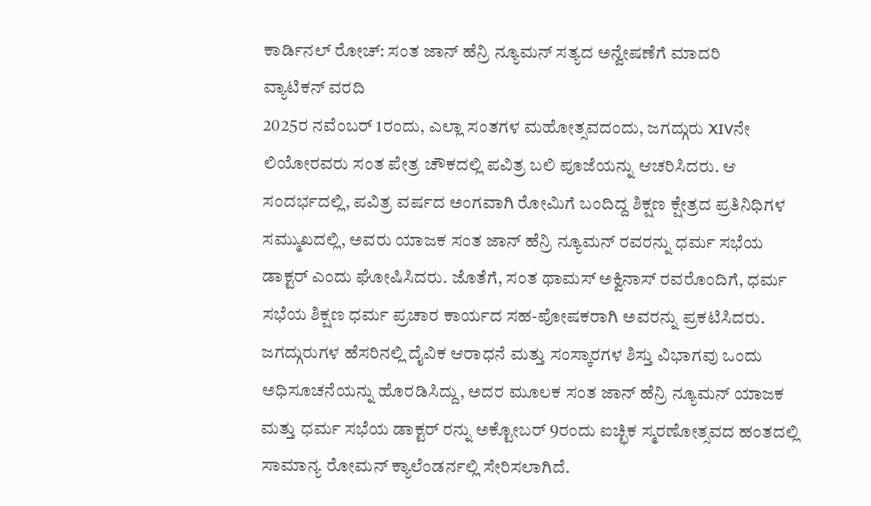ಕಾರ್ಡಿನಲ್ ರೋಚ್: ಸಂತ ಜಾನ್ ಹೆನ್ರಿ ನ್ಯೂಮನ್ ಸತ್ಯದ ಅನ್ವೇಷಣೆಗೆ ಮಾದರಿ
ವ್ಯಾಟಿಕನ್ ವರದಿ
2025ರ ನವೆಂಬರ್ 1ರಂದು, ಎಲ್ಲಾ ಸಂತಗಳ ಮಹೋತ್ಸವದಂದು, ಜಗದ್ಗುರು XIVನೇ ಲಿಯೋರವರು ಸಂತ ಪೇತ್ರ ಚೌಕದಲ್ಲಿ ಪವಿತ್ರ ಬಲಿ ಪೂಜೆಯನ್ನು ಆಚರಿಸಿದರು. ಆ ಸಂದರ್ಭದಲ್ಲಿ, ಪವಿತ್ರ ವರ್ಷದ ಅಂಗವಾಗಿ ರೋಮಿಗೆ ಬಂದಿದ್ದ ಶಿಕ್ಷಣ ಕ್ಷೇತ್ರದ ಪ್ರತಿನಿಧಿಗಳ ಸಮ್ಮುಖದಲ್ಲಿ, ಅವರು ಯಾಜಕ ಸಂತ ಜಾನ್ ಹೆನ್ರಿ ನ್ಯೂಮನ್ ರವರನ್ನು ಧರ್ಮ ಸಭೆಯ ಡಾಕ್ಟರ್ ಎಂದು ಘೋಷಿಸಿದರು. ಜೊತೆಗೆ, ಸಂತ ಥಾಮಸ್ ಅಕ್ವಿನಾಸ್ ರವರೊಂದಿಗೆ, ಧರ್ಮ ಸಭೆಯ ಶಿಕ್ಷಣ ಧರ್ಮ ಪ್ರಚಾರ ಕಾರ್ಯದ ಸಹ-ಪೋಷಕರಾಗಿ ಅವರನ್ನು ಪ್ರಕಟಿಸಿದರು.
ಜಗದ್ಗುರುಗಳ ಹೆಸರಿನಲ್ಲಿ ದೈವಿಕ ಆರಾಧನೆ ಮತ್ತು ಸಂಸ್ಕಾರಗಳ ಶಿಸ್ತು ವಿಭಾಗವು ಒಂದು ಅಧಿಸೂಚನೆಯನ್ನು ಹೊರಡಿಸಿದ್ದು, ಅದರ ಮೂಲಕ ಸಂತ ಜಾನ್ ಹೆನ್ರಿ ನ್ಯೂಮನ್ ಯಾಜಕ ಮತ್ತು ಧರ್ಮ ಸಭೆಯ ಡಾಕ್ಟರ್ ರನ್ನು ಅಕ್ಟೋಬರ್ 9ರಂದು ಐಚ್ಛಿಕ ಸ್ಮರಣೋತ್ಸವದ ಹಂತದಲ್ಲಿ ಸಾಮಾನ್ಯ ರೋಮನ್ ಕ್ಯಾಲೆಂಡರ್ನಲ್ಲಿ ಸೇರಿಸಲಾಗಿದೆ.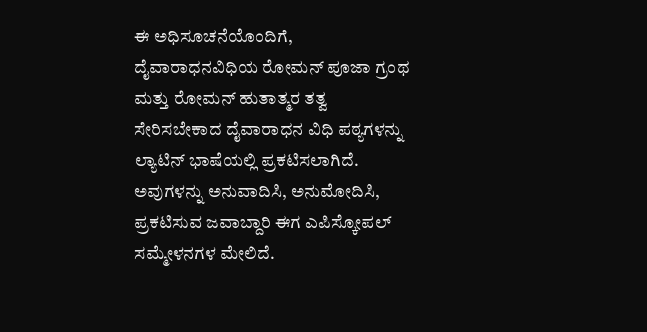ಈ ಅಧಿಸೂಚನೆಯೊಂದಿಗೆ, ದೈವಾರಾಧನವಿಧಿಯ ರೋಮನ್ ಪೂಜಾ ಗ್ರಂಥ ಮತ್ತು ರೋಮನ್ ಹುತಾತ್ಮರ ತತ್ವ ಸೇರಿಸಬೇಕಾದ ದೈವಾರಾಧನ ವಿಧಿ ಪಠ್ಯಗಳನ್ನು ಲ್ಯಾಟಿನ್ ಭಾಷೆಯಲ್ಲಿ ಪ್ರಕಟಿಸಲಾಗಿದೆ. ಅವುಗಳನ್ನು ಅನುವಾದಿಸಿ, ಅನುಮೋದಿಸಿ, ಪ್ರಕಟಿಸುವ ಜವಾಬ್ದಾರಿ ಈಗ ಎಪಿಸ್ಕೋಪಲ್ ಸಮ್ಮೇಳನಗಳ ಮೇಲಿದೆ.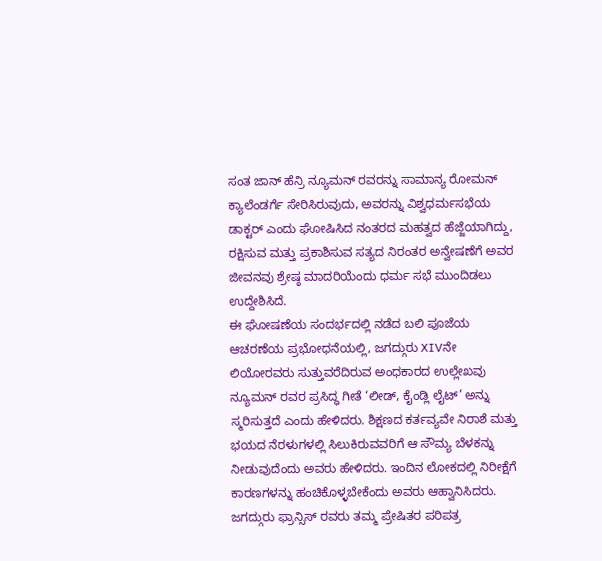ಸಂತ ಜಾನ್ ಹೆನ್ರಿ ನ್ಯೂಮನ್ ರವರನ್ನು ಸಾಮಾನ್ಯ ರೋಮನ್ ಕ್ಯಾಲೆಂಡರ್ಗೆ ಸೇರಿಸಿರುವುದು, ಅವರನ್ನು ವಿಶ್ವಧರ್ಮಸಭೆಯ ಡಾಕ್ಟರ್ ಎಂದು ಘೋಷಿಸಿದ ನಂತರದ ಮಹತ್ವದ ಹೆಜ್ಜೆಯಾಗಿದ್ದು, ರಕ್ಷಿಸುವ ಮತ್ತು ಪ್ರಕಾಶಿಸುವ ಸತ್ಯದ ನಿರಂತರ ಅನ್ವೇಷಣೆಗೆ ಅವರ ಜೀವನವು ಶ್ರೇಷ್ಠ ಮಾದರಿಯೆಂದು ಧರ್ಮ ಸಭೆ ಮುಂದಿಡಲು ಉದ್ದೇಶಿಸಿದೆ.
ಈ ಘೋಷಣೆಯ ಸಂದರ್ಭದಲ್ಲಿ ನಡೆದ ಬಲಿ ಪೂಜೆಯ ಆಚರಣೆಯ ಪ್ರಭೋಧನೆಯಲ್ಲಿ, ಜಗದ್ಗುರು XIVನೇ ಲಿಯೋರವರು ಸುತ್ತುವರೆದಿರುವ ಅಂಧಕಾರದ ಉಲ್ಲೇಖವು ನ್ಯೂಮನ್ ರವರ ಪ್ರಸಿದ್ಧ ಗೀತೆ ‘ಲೀಡ್, ಕೈಂಡ್ಲಿ ಲೈಟ್’ ಅನ್ನು ಸ್ಮರಿಸುತ್ತದೆ ಎಂದು ಹೇಳಿದರು. ಶಿಕ್ಷಣದ ಕರ್ತವ್ಯವೇ ನಿರಾಶೆ ಮತ್ತು ಭಯದ ನೆರಳುಗಳಲ್ಲಿ ಸಿಲುಕಿರುವವರಿಗೆ ಆ ಸೌಮ್ಯ ಬೆಳಕನ್ನು ನೀಡುವುದೆಂದು ಅವರು ಹೇಳಿದರು. ಇಂದಿನ ಲೋಕದಲ್ಲಿ ನಿರೀಕ್ಷೆಗೆ ಕಾರಣಗಳನ್ನು ಹಂಚಿಕೊಳ್ಳಬೇಕೆಂದು ಅವರು ಆಹ್ವಾನಿಸಿದರು.
ಜಗದ್ಗುರು ಫ್ರಾನ್ಸಿಸ್ ರವರು ತಮ್ಮ ಪ್ರೇಷಿತರ ಪರಿಪತ್ರ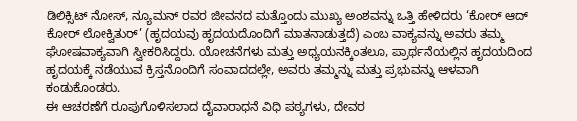ಡಿಲಿಕ್ಸಿಟ್ ನೋಸ್, ನ್ಯೂಮನ್ ರವರ ಜೀವನದ ಮತ್ತೊಂದು ಮುಖ್ಯ ಅಂಶವನ್ನು ಒತ್ತಿ ಹೇಳಿದರು ‘ಕೋರ್ ಆದ್ ಕೋರ್ ಲೋಕ್ವಿತುರ್’ (ಹೃದಯವು ಹೃದಯದೊಂದಿಗೆ ಮಾತನಾಡುತ್ತದೆ) ಎಂಬ ವಾಕ್ಯವನ್ನು ಅವರು ತಮ್ಮ ಘೋಷವಾಕ್ಯವಾಗಿ ಸ್ವೀಕರಿಸಿದ್ದರು. ಯೋಚನೆಗಳು ಮತ್ತು ಅಧ್ಯಯನಕ್ಕಿಂತಲೂ, ಪ್ರಾರ್ಥನೆಯಲ್ಲಿನ ಹೃದಯದಿಂದ ಹೃದಯಕ್ಕೆ ನಡೆಯುವ ಕ್ರಿಸ್ತನೊಂದಿಗೆ ಸಂವಾದದಲ್ಲೇ, ಅವರು ತಮ್ಮನ್ನು ಮತ್ತು ಪ್ರಭುವನ್ನು ಆಳವಾಗಿ ಕಂಡುಕೊಂಡರು.
ಈ ಆಚರಣೆಗೆ ರೂಪುಗೊಳಿಸಲಾದ ದೈವಾರಾಧನೆ ವಿಧಿ ಪಠ್ಯಗಳು, ದೇವರ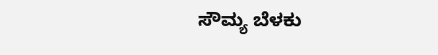ಸೌಮ್ಯ ಬೆಳಕು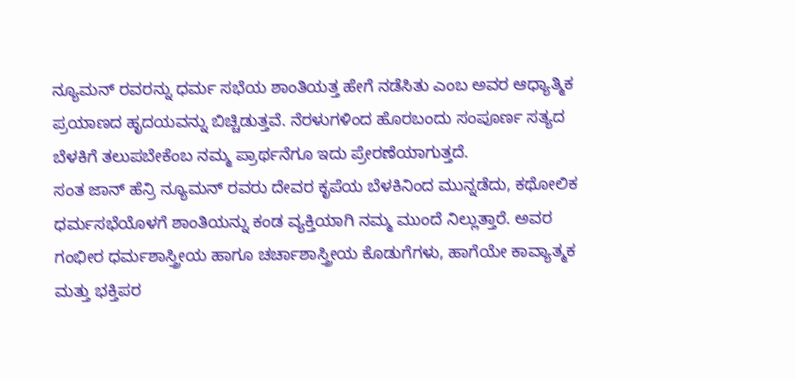ನ್ಯೂಮನ್ ರವರನ್ನು ಧರ್ಮ ಸಭೆಯ ಶಾಂತಿಯತ್ತ ಹೇಗೆ ನಡೆಸಿತು ಎಂಬ ಅವರ ಆಧ್ಯಾತ್ಮಿಕ ಪ್ರಯಾಣದ ಹೃದಯವನ್ನು ಬಿಚ್ಚಿಡುತ್ತವೆ. ನೆರಳುಗಳಿಂದ ಹೊರಬಂದು ಸಂಪೂರ್ಣ ಸತ್ಯದ ಬೆಳಕಿಗೆ ತಲುಪಬೇಕೆಂಬ ನಮ್ಮ ಪ್ರಾರ್ಥನೆಗೂ ಇದು ಪ್ರೇರಣೆಯಾಗುತ್ತದೆ.
ಸಂತ ಜಾನ್ ಹೆನ್ರಿ ನ್ಯೂಮನ್ ರವರು ದೇವರ ಕೃಪೆಯ ಬೆಳಕಿನಿಂದ ಮುನ್ನಡೆದು, ಕಥೋಲಿಕ ಧರ್ಮಸಭೆಯೊಳಗೆ ಶಾಂತಿಯನ್ನು ಕಂಡ ವ್ಯಕ್ತಿಯಾಗಿ ನಮ್ಮ ಮುಂದೆ ನಿಲ್ಲುತ್ತಾರೆ. ಅವರ ಗಂಭೀರ ಧರ್ಮಶಾಸ್ತ್ರೀಯ ಹಾಗೂ ಚರ್ಚಾಶಾಸ್ತ್ರೀಯ ಕೊಡುಗೆಗಳು, ಹಾಗೆಯೇ ಕಾವ್ಯಾತ್ಮಕ ಮತ್ತು ಭಕ್ತಿಪರ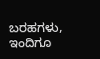ಬರಹಗಳು, ಇಂದಿಗೂ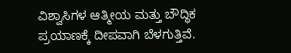ವಿಶ್ವಾಸಿಗಳ ಆತ್ಮೀಯ ಮತ್ತು ಬೌದ್ಧಿಕ ಪ್ರಯಾಣಕ್ಕೆ ದೀಪವಾಗಿ ಬೆಳಗುತ್ತಿವೆ.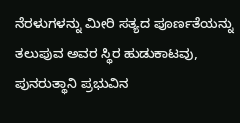ನೆರಳುಗಳನ್ನು ಮೀರಿ ಸತ್ಯದ ಪೂರ್ಣತೆಯನ್ನು ತಲುಪುವ ಅವರ ಸ್ಥಿರ ಹುಡುಕಾಟವು, ಪುನರುತ್ಥಾನಿ ಪ್ರಭುವಿನ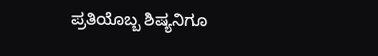ಪ್ರತಿಯೊಬ್ಬ ಶಿಷ್ಯನಿಗೂ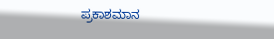ಪ್ರಕಾಶಮಾನ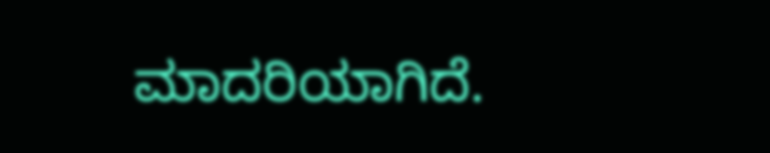ಮಾದರಿಯಾಗಿದೆ.